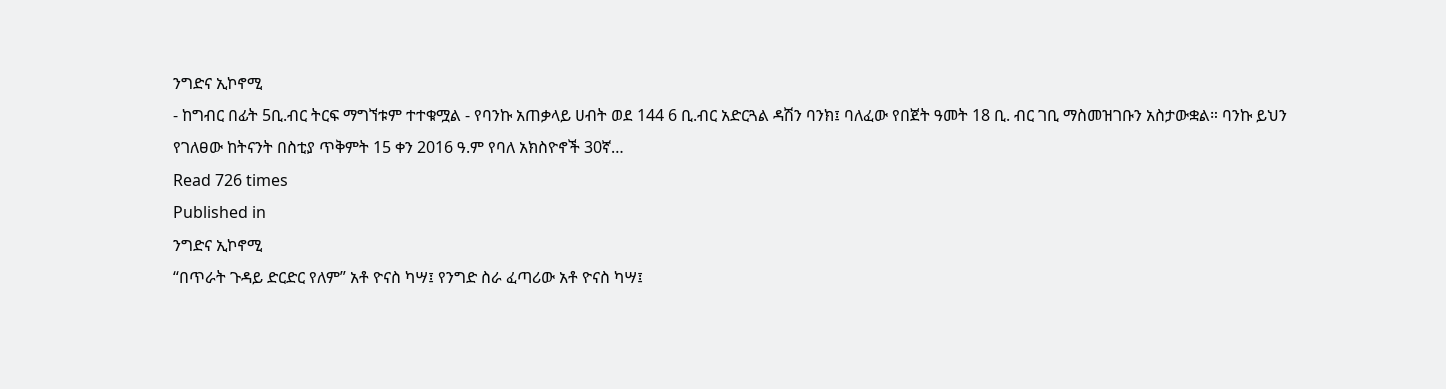ንግድና ኢኮኖሚ
- ከግብር በፊት 5ቢ.ብር ትርፍ ማግኘቱም ተተቁሟል - የባንኩ አጠቃላይ ሀብት ወደ 144 6 ቢ.ብር አድርጓል ዳሽን ባንክ፤ ባለፈው የበጀት ዓመት 18 ቢ. ብር ገቢ ማስመዝገቡን አስታውቋል። ባንኩ ይህን የገለፀው ከትናንት በስቲያ ጥቅምት 15 ቀን 2016 ዓ.ም የባለ አክስዮኖች 30ኛ…
Read 726 times
Published in
ንግድና ኢኮኖሚ
“በጥራት ጉዳይ ድርድር የለም” አቶ ዮናስ ካሣ፤ የንግድ ስራ ፈጣሪው አቶ ዮናስ ካሣ፤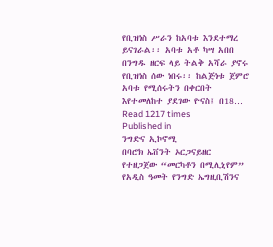የቢዝነስ ሥራን ከአባቱ እንደተማረ ይናገራል፡፡ አባቱ አቶ ካሣ አበበ በንግዱ ዘርፍ ላይ ትልቅ አሻራ ያኖሩ የቢዝነስ ሰው ነበሩ፡፡ ከልጅነቱ ጀምሮ አባቱ የሚሰሩትን በቀርበት እየተመለከተ ያደገው ዮናስ፤ በ18…
Read 1217 times
Published in
ንግድና ኢኮኖሚ
በባሮክ ኤቨንት ኦርጋናይዘር የተዘጋጀው “መርካቶን በሚሊኒየም” የአዲስ ዓመት የንግድ ኤግዚቢሽንና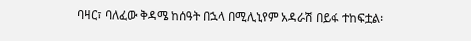ባዛር፣ ባለፈው ቅዳሜ ከሰዓት በኋላ በሚሊኒየም አዳራሽ በይፋ ተከፍቷል፡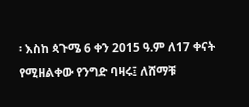፡ እስከ ጳጉሜ 6 ቀን 2015 ዓ.ም ለ17 ቀናት የሚዘልቀው የንግድ ባዛሩ፤ ለሸማቹ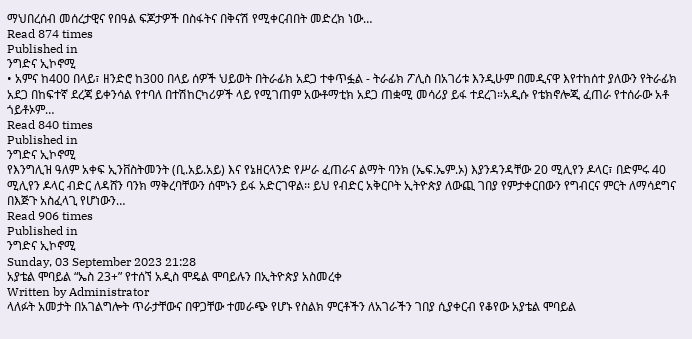ማህበረሰብ መሰረታዊና የበዓል ፍጆታዎች በስፋትና በቅናሽ የሚቀርብበት መድረክ ነው…
Read 874 times
Published in
ንግድና ኢኮኖሚ
• አምና ከ400 በላይ፣ ዘንድሮ ከ300 በላይ ሰዎች ህይወት በትራፊክ አደጋ ተቀጥፏል - ትራፊክ ፖሊስ በአገሪቱ እንዲሁም በመዲናዋ እየተከሰተ ያለውን የትራፊክ አደጋ በከፍተኛ ደረጃ ይቀንሳል የተባለ በተሽከርካሪዎች ላይ የሚገጠም አውቶማቲክ አደጋ ጠቋሚ መሳሪያ ይፋ ተደረገ።አዲሱ የቴክኖሎጂ ፈጠራ የተሰራው አቶ ጎይቶኦም…
Read 840 times
Published in
ንግድና ኢኮኖሚ
የእንግሊዝ ዓለም አቀፍ ኢንቨስትመንት (ቢ.አይ.አይ) እና የኔዘርላንድ የሥራ ፈጠራና ልማት ባንክ (ኤፍ.ኤም.ኦ) እያንዳንዳቸው 20 ሚሊየን ዶላር፣ በድምሩ 40 ሚሊየን ዶላር ብድር ለዳሸን ባንክ ማቅረባቸውን ሰሞኑን ይፋ አድርገዋል፡፡ ይህ የብድር አቅርቦት ኢትዮጵያ ለውጪ ገበያ የምታቀርበውን የግብርና ምርት ለማሳደግና በእጅጉ አስፈላጊ የሆነውን…
Read 906 times
Published in
ንግድና ኢኮኖሚ
Sunday, 03 September 2023 21:28
አያቴል ሞባይል “ኤስ 23+” የተሰኘ አዲስ ሞዴል ሞባይሉን በኢትዮጵያ አስመረቀ
Written by Administrator
ላለፉት አመታት በአገልግሎት ጥራታቸውና በዋጋቸው ተመራጭ የሆኑ የስልክ ምርቶችን ለአገራችን ገበያ ሲያቀርብ የቆየው አያቴል ሞባይል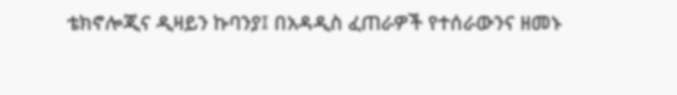ቴክኖሎጂና ዲዛይን ኩባንያ፤ በአዳዲስ ፈጠራዎች የተሰራውንና ዘመኑ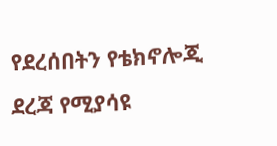የደረሰበትን የቴክኖሎጂ ደረጃ የሚያሳዩ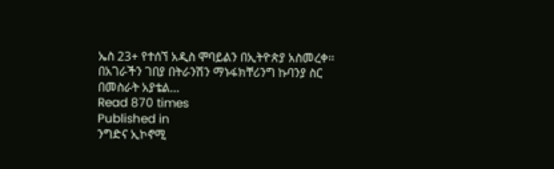ኤስ 23+ የተሰኘ አዲስ ሞባይልን በኢትዮጵያ አስመረቀ፡፡በአገራችን ገበያ በትራንሽን ማኑፋክቸሪንግ ኩባንያ ስር በመስራት አያቴል…
Read 870 times
Published in
ንግድና ኢኮኖሚ